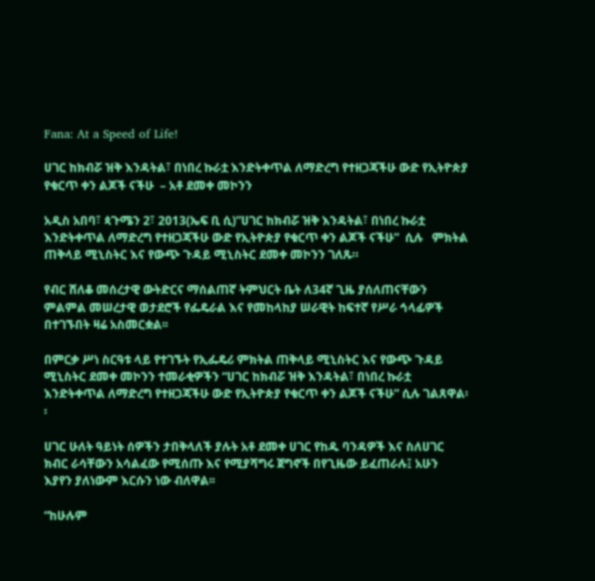Fana: At a Speed of Life!

ሀገር ከክብሯ ዝቅ እንዳትል፣ በነበረ ኩራቷ እንድትቀጥል ለማድረግ የተዘጋጃችሁ ውድ የኢትዮጵያ የቁርጥ ቀን ልጆች ናችሁ  – አቶ ደመቀ መኮንን

አዲስ አበባ፣ ጳጉሜን 2፣ 2013(ኤፍ ቢ ሲ)”ሀገር ከክብሯ ዝቅ እንዳትል፣ በነበረ ኩራቷ እንድትቀጥል ለማድረግ የተዘጋጃችሁ ውድ የኢትዮጵያ የቁርጥ ቀን ልጆች ናችሁ”  ሲሉ   ምክትል ጠቅላይ ሚኒስትር እና የውጭ ጉዳይ ሚኒስትር ደመቀ መኮንን ገለጹ።

የብር ሸለቆ መሰረታዊ ውትድርና ማሰልጠኛ ትምህርት ቤት ለ34ኛ ጊዜ ያሰለጠናቸውን ምልምል መሠረታዊ ወታደሮች የፌዴራል እና የመከላከያ ሠራዊት ከፍተኛ የሥራ ኅላፊዎች በተገኙበት ዛሬ አስመርቋል፡፡

በምርቃ ሥነ ስርዓቱ ላይ የተገኙት የኢፌዴሪ ምክትል ጠቅላይ ሚኒስትር እና የውጭ ጉዳይ ሚኒስትር ደመቀ መኮንን ተመራቂዎችን “ሀገር ከክብሯ ዝቅ እንዳትል፣ በነበረ ኩራቷ እንድትቀጥል ለማድረግ የተዘጋጃችሁ ውድ የኢትዮጵያ የቁርጥ ቀን ልጆች ናችሁ” ሲሉ ገልጸዋል፡፡

ሀገር ሁለት ዓይነት ሰዎችን ታበቅላለች ያሉት አቶ ደመቀ ሀገር የከዱ ባንዳዎች እና ስለሀገር ክብር ራሳቸውን አሳልፈው የሚሰጡ እና የሚያሻግሩ ጀግኖች በየጊዜው ይፈጠራሉ፤ አሁን እያየን ያለነውም እርሱን ነው ብለዋል፡፡

“ከሁሉም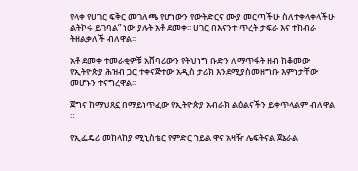የላቀ የሀገር ፍቅር መገለጫ የሆነውን የውትድርና ሙያ መርጣችሁ ስለተቀላቀላችሁ ልትኮሩ ይገባል” ነው ያሉት አቶ ደመቀ፡፡ ሀገር በእናንተ ጥረት ታፍራ እና ተከብራ ትዘልቃለች ብለዋል፡፡

አቶ ደመቀ ተመራቂዎቹ አሸባሪውን የትህነግ ቡድን ለማጥፋት ዘብ ከቆመው የኢትዮጵያ ሕዝብ ጋር ተቀናጅተው አዲስ ታሪክ እንደሚያስመዘግቡ እምነታቸው መሆኑን ተናግረዋል፡፡

ጀግና ከማህጸኗ በማይነጥፈው የኢትዮጵያ አብራክ ልዕልናችን ይቀጥላልም ብለዋል ።

የኢፌዴሪ መከላከያ ሚኒስቴር የምድር ኀይል ዋና አዛዥ ሌፍትናል ጀኔራል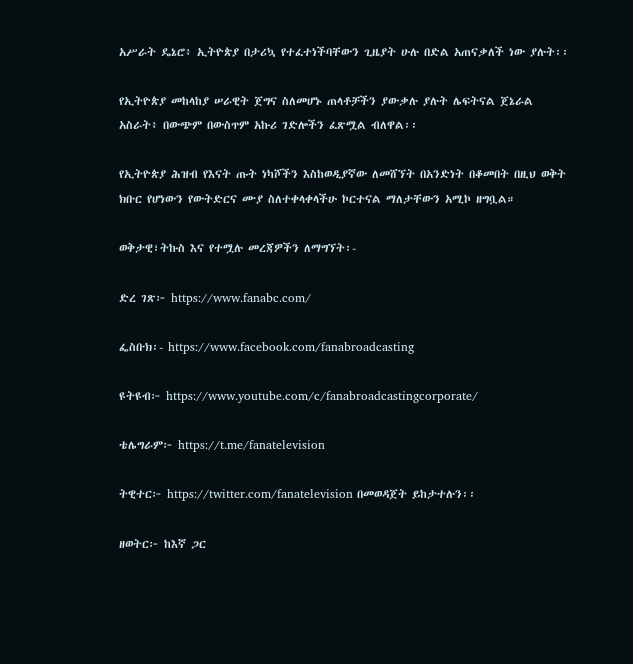አሥራት ዴኔሮ፥ ኢትዮጵያ በታሪኳ የተፈተነችባቸውን ጊዜያት ሁሉ በድል አጠናቃለች ነው ያሉት፡፡

የኢትዮጵያ መከላከያ ሠራዊት ጀግና ስለመሆኑ ጠላቶቻችን ያውቃሉ ያሉት ሌፍትናል ጀኔራል አስራት፥ በውጭም በውስጥም አኩሪ ገድሎችን ፈጽሟል ብለዋል፡፡

የኢትዮጵያ ሕዝብ የእናት ጡት ነካሾችን እስከወዲያኛው ለመሸኘት በአንድነት በቆመበት በዚህ ወቅት ክቡር የሆነውን የውትድርና ሙያ ስለተቀላቀላችሁ ኮርተናል ማለታቸውን አሚኮ ዘግቧል።

ወቅታዊ፣ትኩስ እና የተሟሉ መረጃዎችን ለማግኘት፡-

ድረ ገጽ፦ https://www.fanabc.com/

ፌስቡክ፡- https://www.facebook.com/fanabroadcasting

ዩትዩብ፦ https://www.youtube.com/c/fanabroadcastingcorporate/

ቴሌግራም፦ https://t.me/fanatelevision

ትዊተር፦ https://twitter.com/fanatelevision በመወዳጀት ይከታተሉን፡፡

ዘወትር፦ ከእኛ ጋር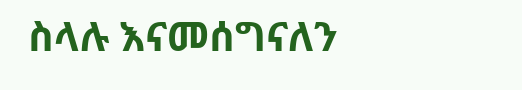ስላሉ እናመሰግናለን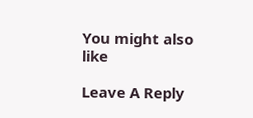You might also like

Leave A Reply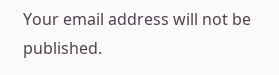Your email address will not be published.